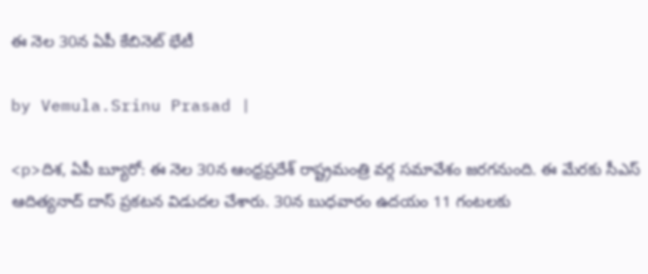ఈ నెల 30న ఏపీ కేబినెట్ భేటీ

by Vemula.Srinu Prasad |

<p>దిశ, ఏపీ బ్యూరో: ఈ నెల 30న ఆంధ్రప్రదేశ్ రాష్ట్రమంత్రి వర్గ సమావేశం జరగనుంది. ఈ మేరకు సీఎస్ ఆదిత్యనాద్ దాస్ ప్రకటన విడుదల చేశారు. 30న బుధవారం ఉదయం 11 గంటలకు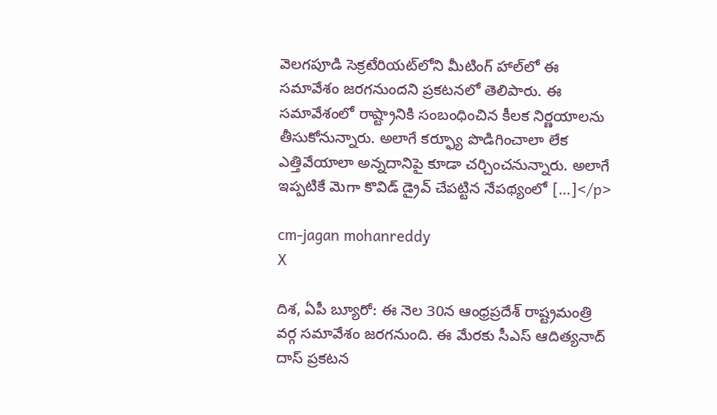వెలగపూడి సెక్రటేరియట్‌లోని మీటింగ్ హాల్‌లో ఈ సమావేశం జరగనుందని ప్రకటనలో తెలిపారు. ఈ సమావేశంలో రాష్ట్రానికి సంబంధించిన కీలక నిర్ణయాలను తీసుకోనున్నారు. అలాగే కర్ఫ్యూ పొడిగించాలా లేక ఎత్తివేయాలా అన్నదానిపై కూడా చర్చించనున్నారు. అలాగే ఇప్పటికే మెగా కొవిడ్ డ్రైవ్ చేపట్టిన నేపథ్యంలో […]</p>

cm-jagan mohanreddy
X

దిశ, ఏపీ బ్యూరో: ఈ నెల 30న ఆంధ్రప్రదేశ్ రాష్ట్రమంత్రి వర్గ సమావేశం జరగనుంది. ఈ మేరకు సీఎస్ ఆదిత్యనాద్ దాస్ ప్రకటన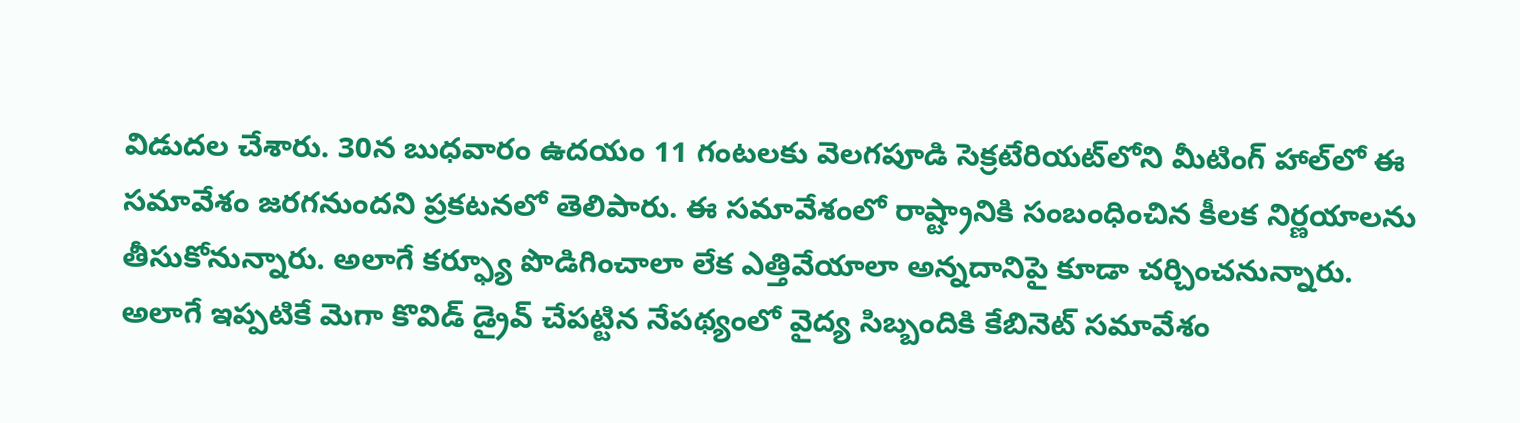విడుదల చేశారు. 30న బుధవారం ఉదయం 11 గంటలకు వెలగపూడి సెక్రటేరియట్‌లోని మీటింగ్ హాల్‌లో ఈ సమావేశం జరగనుందని ప్రకటనలో తెలిపారు. ఈ సమావేశంలో రాష్ట్రానికి సంబంధించిన కీలక నిర్ణయాలను తీసుకోనున్నారు. అలాగే కర్ఫ్యూ పొడిగించాలా లేక ఎత్తివేయాలా అన్నదానిపై కూడా చర్చించనున్నారు. అలాగే ఇప్పటికే మెగా కొవిడ్ డ్రైవ్ చేపట్టిన నేపథ్యంలో వైద్య సిబ్బందికి కేబినెట్ సమావేశం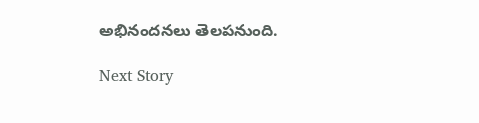అభినందనలు తెలపనుంది.

Next Story